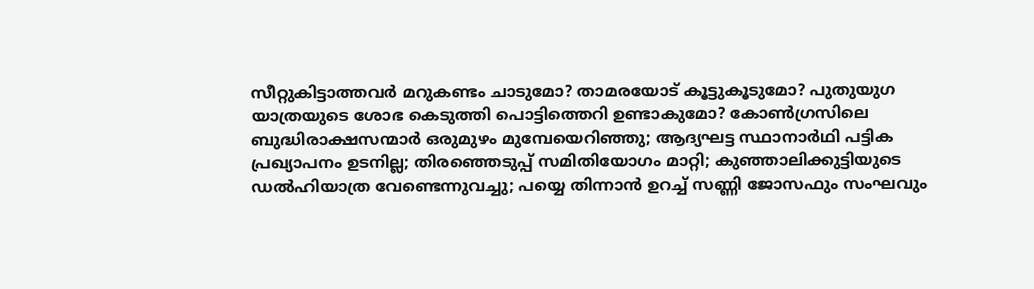സീറ്റുകിട്ടാത്തവര്‍ മറുകണ്ടം ചാടുമോ? താമരയോട് കൂട്ടുകൂടുമോ? പുതുയുഗ യാത്രയുടെ ശോഭ കെടുത്തി പൊട്ടിത്തെറി ഉണ്ടാകുമോ? കോണ്‍ഗ്രസിലെ ബുദ്ധിരാക്ഷസന്മാര്‍ ഒരുമുഴം മുമ്പേയെറിഞ്ഞു; ആദ്യഘട്ട സ്ഥാനാര്‍ഥി പട്ടിക പ്രഖ്യാപനം ഉടനില്ല; തിരഞ്ഞെടുപ്പ് സമിതിയോഗം മാറ്റി; കുഞ്ഞാലിക്കുട്ടിയുടെ ഡല്‍ഹിയാത്ര വേണ്ടെന്നുവച്ചു; പയ്യെ തിന്നാന്‍ ഉറച്ച് സണ്ണി ജോസഫും സംഘവും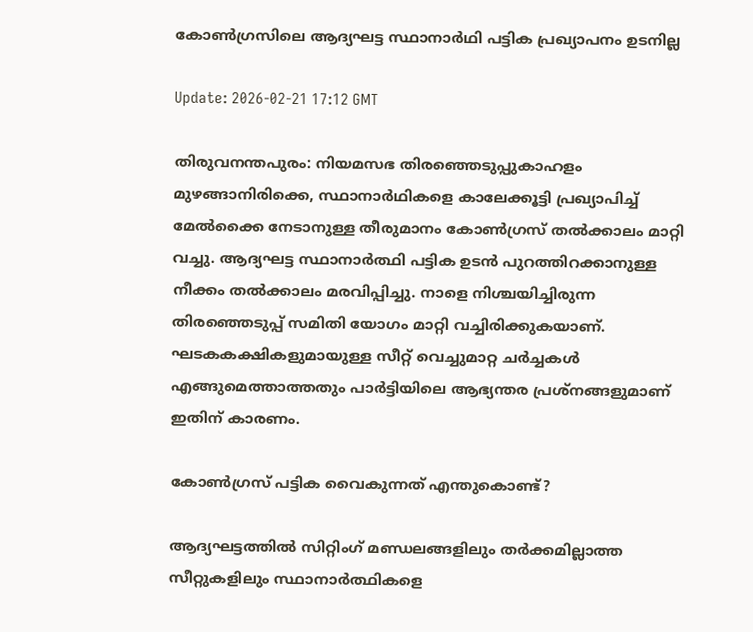കോണ്‍ഗ്രസിലെ ആദ്യഘട്ട സ്ഥാനാര്‍ഥി പട്ടിക പ്രഖ്യാപനം ഉടനില്ല

Update: 2026-02-21 17:12 GMT

തിരുവനന്തപുരം: നിയമസഭ തിരഞ്ഞെടുപ്പുകാഹളം മുഴങ്ങാനിരിക്കെ, സ്ഥാനാര്‍ഥികളെ കാലേക്കൂട്ടി പ്രഖ്യാപിച്ച് മേല്‍ക്കൈ നേടാനുള്ള തീരുമാനം കോണ്‍ഗ്രസ് തല്‍ക്കാലം മാറ്റി വച്ചു. ആദ്യഘട്ട സ്ഥാനാര്‍ത്ഥി പട്ടിക ഉടന്‍ പുറത്തിറക്കാനുള്ള നീക്കം തല്‍ക്കാലം മരവിപ്പിച്ചു. നാളെ നിശ്ചയിച്ചിരുന്ന തിരഞ്ഞെടുപ്പ് സമിതി യോഗം മാറ്റി വച്ചിരിക്കുകയാണ്. ഘടകകക്ഷികളുമായുള്ള സീറ്റ് വെച്ചുമാറ്റ ചര്‍ച്ചകള്‍ എങ്ങുമെത്താത്തതും പാര്‍ട്ടിയിലെ ആഭ്യന്തര പ്രശ്‌നങ്ങളുമാണ് ഇതിന് കാരണം.

കോണ്‍ഗ്രസ് പട്ടിക വൈകുന്നത് എന്തുകൊണ്ട്?

ആദ്യഘട്ടത്തില്‍ സിറ്റിംഗ് മണ്ഡലങ്ങളിലും തര്‍ക്കമില്ലാത്ത സീറ്റുകളിലും സ്ഥാനാര്‍ത്ഥികളെ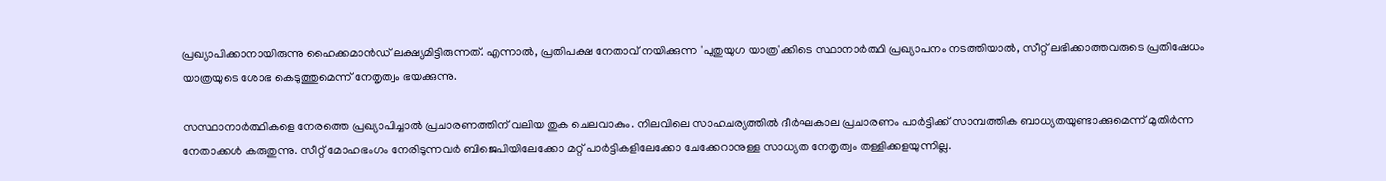പ്രഖ്യാപിക്കാനായിരുന്നു ഹൈക്കമാന്‍ഡ് ലക്ഷ്യമിട്ടിരുന്നത്. എന്നാല്‍, പ്രതിപക്ഷ നേതാവ് നയിക്കുന്ന 'പുതുയുഗ യാത്ര'ക്കിടെ സ്ഥാനാര്‍ത്ഥി പ്രഖ്യാപനം നടത്തിയാല്‍, സീറ്റ് ലഭിക്കാത്തവരുടെ പ്രതിഷേധം യാത്രയുടെ ശോഭ കെടുത്തുമെന്ന് നേതൃത്വം ഭയക്കുന്നു.

സസ്ഥാനാര്‍ത്ഥികളെ നേരത്തെ പ്രഖ്യാപിച്ചാല്‍ പ്രചാരണത്തിന് വലിയ തുക ചെലവാകും. നിലവിലെ സാഹചര്യത്തില്‍ ദീര്‍ഘകാല പ്രചാരണം പാര്‍ട്ടിക്ക് സാമ്പത്തിക ബാധ്യതയുണ്ടാക്കുമെന്ന് മുതിര്‍ന്ന നേതാക്കള്‍ കരുതുന്നു. സീറ്റ് മോഹഭംഗം നേരിടുന്നവര്‍ ബിജെപിയിലേക്കോ മറ്റ് പാര്‍ട്ടികളിലേക്കോ ചേക്കേറാനുള്ള സാധ്യത നേതൃത്വം തള്ളിക്കളയുന്നില്ല.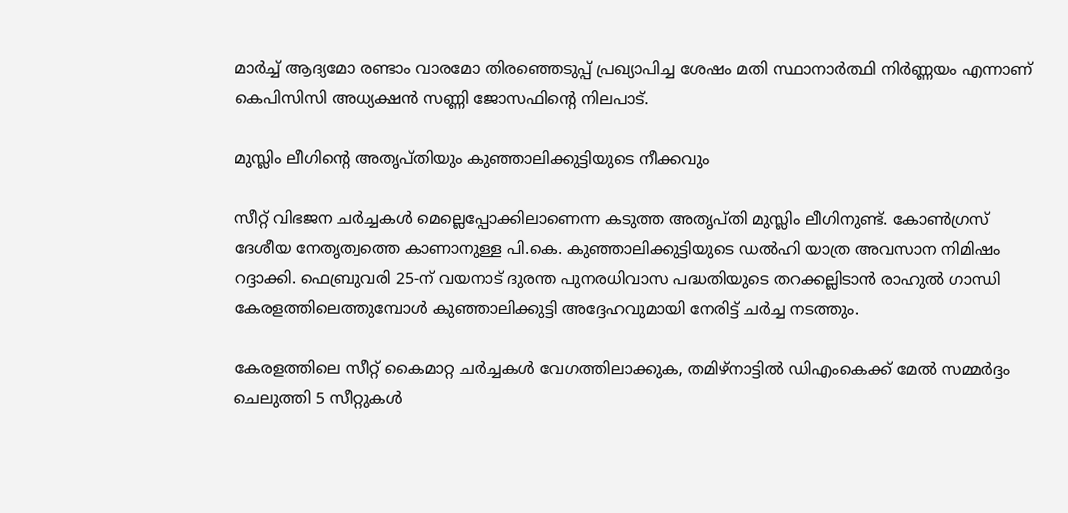മാര്‍ച്ച് ആദ്യമോ രണ്ടാം വാരമോ തിരഞ്ഞെടുപ്പ് പ്രഖ്യാപിച്ച ശേഷം മതി സ്ഥാനാര്‍ത്ഥി നിര്‍ണ്ണയം എന്നാണ് കെപിസിസി അധ്യക്ഷന്‍ സണ്ണി ജോസഫിന്റെ നിലപാട്.

മുസ്ലിം ലീഗിന്റെ അതൃപ്തിയും കുഞ്ഞാലിക്കുട്ടിയുടെ നീക്കവും

സീറ്റ് വിഭജന ചര്‍ച്ചകള്‍ മെല്ലെപ്പോക്കിലാണെന്ന കടുത്ത അതൃപ്തി മുസ്ലിം ലീഗിനുണ്ട്. കോണ്‍ഗ്രസ് ദേശീയ നേതൃത്വത്തെ കാണാനുള്ള പി.കെ. കുഞ്ഞാലിക്കുട്ടിയുടെ ഡല്‍ഹി യാത്ര അവസാന നിമിഷം റദ്ദാക്കി. ഫെബ്രുവരി 25-ന് വയനാട് ദുരന്ത പുനരധിവാസ പദ്ധതിയുടെ തറക്കല്ലിടാന്‍ രാഹുല്‍ ഗാന്ധി കേരളത്തിലെത്തുമ്പോള്‍ കുഞ്ഞാലിക്കുട്ടി അദ്ദേഹവുമായി നേരിട്ട് ചര്‍ച്ച നടത്തും.

കേരളത്തിലെ സീറ്റ് കൈമാറ്റ ചര്‍ച്ചകള്‍ വേഗത്തിലാക്കുക, തമിഴ്നാട്ടില്‍ ഡിഎംകെക്ക് മേല്‍ സമ്മര്‍ദ്ദം ചെലുത്തി 5 സീറ്റുകള്‍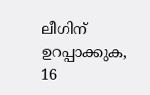ലീഗിന് ഉറപ്പാക്കുക, 16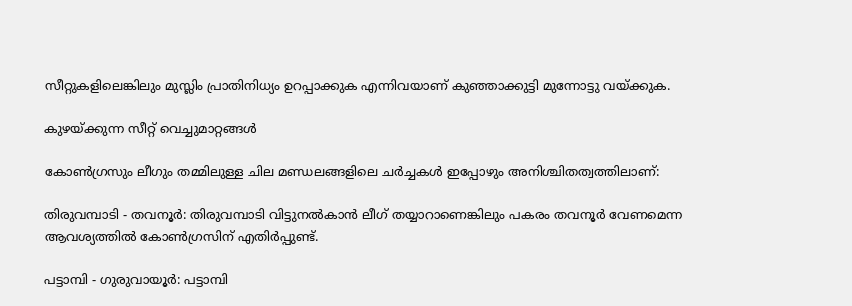സീറ്റുകളിലെങ്കിലും മുസ്ലിം പ്രാതിനിധ്യം ഉറപ്പാക്കുക എന്നിവയാണ് കുഞ്ഞാക്കുട്ടി മുന്നോട്ടു വയ്ക്കുക.

കുഴയ്ക്കുന്ന സീറ്റ് വെച്ചുമാറ്റങ്ങള്‍

കോണ്‍ഗ്രസും ലീഗും തമ്മിലുള്ള ചില മണ്ഡലങ്ങളിലെ ചര്‍ച്ചകള്‍ ഇപ്പോഴും അനിശ്ചിതത്വത്തിലാണ്:

തിരുവമ്പാടി - തവനൂര്‍: തിരുവമ്പാടി വിട്ടുനല്‍കാന്‍ ലീഗ് തയ്യാറാണെങ്കിലും പകരം തവനൂര്‍ വേണമെന്ന ആവശ്യത്തില്‍ കോണ്‍ഗ്രസിന് എതിര്‍പ്പുണ്ട്.

പട്ടാമ്പി - ഗുരുവായൂര്‍: പട്ടാമ്പി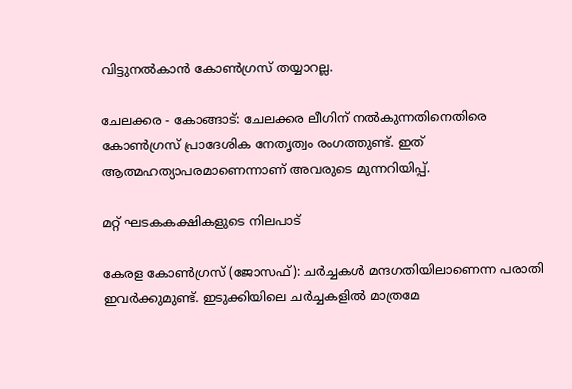വിട്ടുനല്‍കാന്‍ കോണ്‍ഗ്രസ് തയ്യാറല്ല.

ചേലക്കര - കോങ്ങാട്: ചേലക്കര ലീഗിന് നല്‍കുന്നതിനെതിരെ കോണ്‍ഗ്രസ് പ്രാദേശിക നേതൃത്വം രംഗത്തുണ്ട്. ഇത് ആത്മഹത്യാപരമാണെന്നാണ് അവരുടെ മുന്നറിയിപ്പ്.

മറ്റ് ഘടകകക്ഷികളുടെ നിലപാട്

കേരള കോണ്‍ഗ്രസ് (ജോസഫ്): ചര്‍ച്ചകള്‍ മന്ദഗതിയിലാണെന്ന പരാതി ഇവര്‍ക്കുമുണ്ട്. ഇടുക്കിയിലെ ചര്‍ച്ചകളില്‍ മാത്രമേ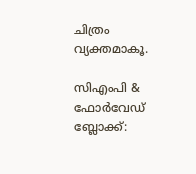ചിത്രം വ്യക്തമാകൂ.

സിഎംപി & ഫോര്‍വേഡ് ബ്ലോക്ക്: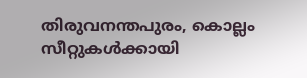തിരുവനന്തപുരം, കൊല്ലം സീറ്റുകള്‍ക്കായി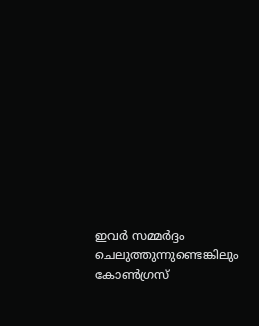ഇവര്‍ സമ്മര്‍ദ്ദം ചെലുത്തുന്നുണ്ടെങ്കിലും കോണ്‍ഗ്രസ്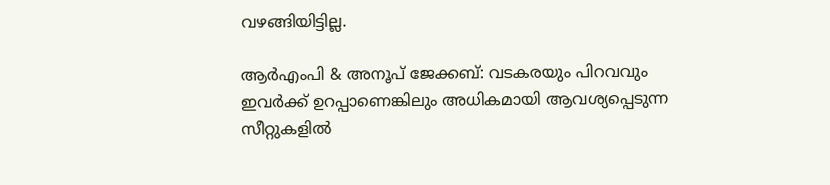വഴങ്ങിയിട്ടില്ല.

ആര്‍എംപി & അനൂപ് ജേക്കബ്: വടകരയും പിറവവും ഇവര്‍ക്ക് ഉറപ്പാണെങ്കിലും അധികമായി ആവശ്യപ്പെടുന്ന സീറ്റുകളില്‍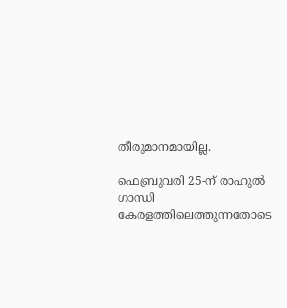തീരുമാനമായില്ല.

ഫെബ്രുവരി 25-ന് രാഹുല്‍ ഗാന്ധി കേരളത്തിലെത്തുന്നതോടെ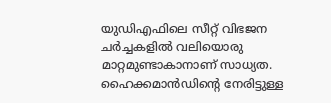യുഡിഎഫിലെ സീറ്റ് വിഭജന ചര്‍ച്ചകളില്‍ വലിയൊരു മാറ്റമുണ്ടാകാനാണ് സാധ്യത. ഹൈക്കമാന്‍ഡിന്റെ നേരിട്ടുള്ള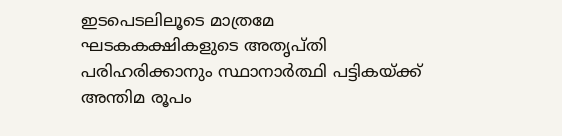ഇടപെടലിലൂടെ മാത്രമേ ഘടകകക്ഷികളുടെ അതൃപ്തി പരിഹരിക്കാനും സ്ഥാനാര്‍ത്ഥി പട്ടികയ്ക്ക് അന്തിമ രൂപം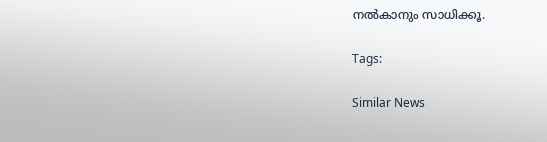നല്‍കാനും സാധിക്കൂ.

Tags:

Similar News